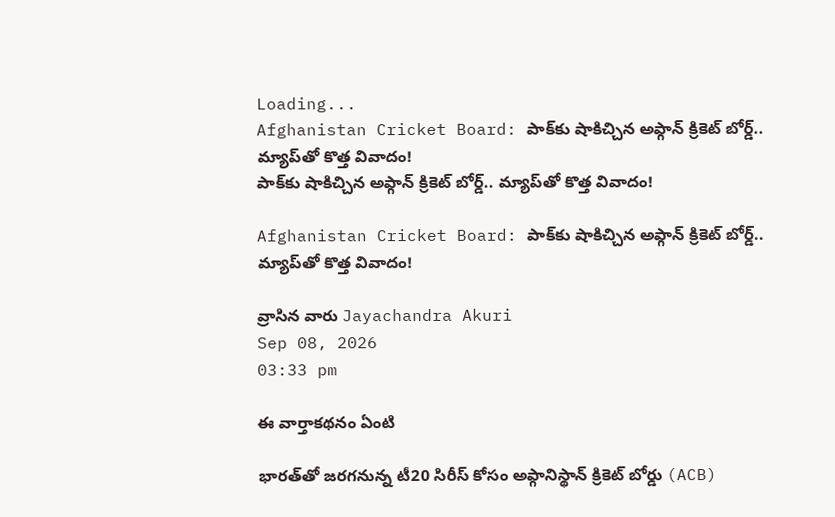Loading...
Afghanistan Cricket Board: పాక్‌కు షాకిచ్చిన అఫ్గాన్‌ క్రికెట్‌ బోర్డ్‌.. మ్యాప్‌తో కొత్త వివాదం!
పాక్‌కు షాకిచ్చిన అఫ్గాన్‌ క్రికెట్‌ బోర్డ్‌.. మ్యాప్‌తో కొత్త వివాదం!

Afghanistan Cricket Board: పాక్‌కు షాకిచ్చిన అఫ్గాన్‌ క్రికెట్‌ బోర్డ్‌.. మ్యాప్‌తో కొత్త వివాదం!

వ్రాసిన వారు Jayachandra Akuri
Sep 08, 2026
03:33 pm

ఈ వార్తాకథనం ఏంటి

భారత్‌తో జరగనున్న టీ20 సిరీస్‌ కోసం అఫ్గానిస్థాన్‌ క్రికెట్‌ బోర్డు (ACB)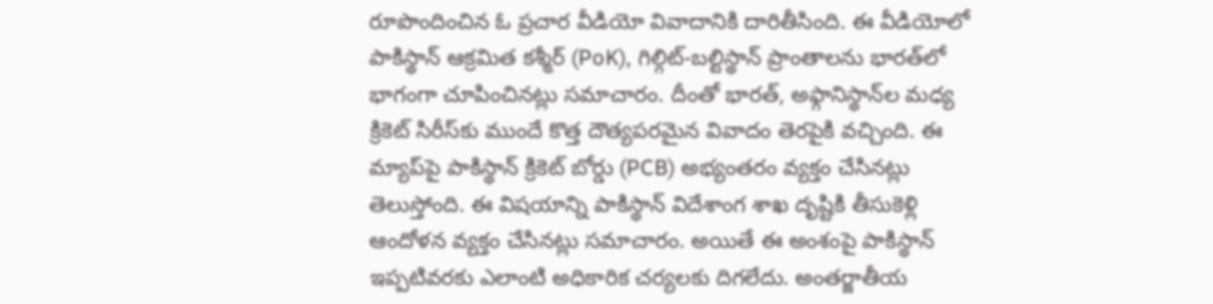రూపొందించిన ఓ ప్రచార వీడియో వివాదానికి దారితీసింది. ఈ వీడియోలో పాకిస్థాన్‌ ఆక్రమిత కశ్మీర్‌ (PoK), గిల్గిట్‌-బల్టిస్థాన్‌ ప్రాంతాలను భారత్‌లో భాగంగా చూపించినట్లు సమాచారం. దీంతో భారత్‌, అఫ్గానిస్థాన్‌ల మధ్య క్రికెట్‌ సిరీస్‌కు ముందే కొత్త దౌత్యపరమైన వివాదం తెరపైకి వచ్చింది. ఈ మ్యాప్‌పై పాకిస్థాన్‌ క్రికెట్‌ బోర్డు (PCB) అభ్యంతరం వ్యక్తం చేసినట్లు తెలుస్తోంది. ఈ విషయాన్ని పాకిస్థాన్‌ విదేశాంగ శాఖ దృష్టికి తీసుకెళ్లి ఆందోళన వ్యక్తం చేసినట్లు సమాచారం. అయితే ఈ అంశంపై పాకిస్థాన్‌ ఇప్పటివరకు ఎలాంటి అధికారిక చర్యలకు దిగలేదు. అంతర్జాతీయ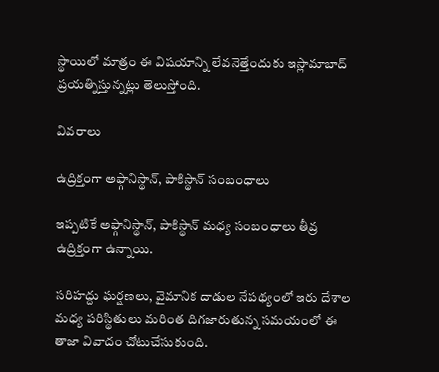స్థాయిలో మాత్రం ఈ విషయాన్ని లేవనెత్తేందుకు ఇస్లామాబాద్‌ ప్రయత్నిస్తున్నట్లు తెలుస్తోంది.

వివరాలు

ఉద్రిక్తంగా అఫ్గానిస్థాన్‌, పాకిస్థాన్‌ సంబంధాలు

ఇప్పటికే అఫ్గానిస్థాన్‌, పాకిస్థాన్‌ మధ్య సంబంధాలు తీవ్ర ఉద్రిక్తంగా ఉన్నాయి.

సరిహద్దు ఘర్షణలు, వైమానిక దాడుల నేపథ్యంలో ఇరు దేశాల మధ్య పరిస్థితులు మరింత దిగజారుతున్న సమయంలో ఈ తాజా వివాదం చోటుచేసుకుంది.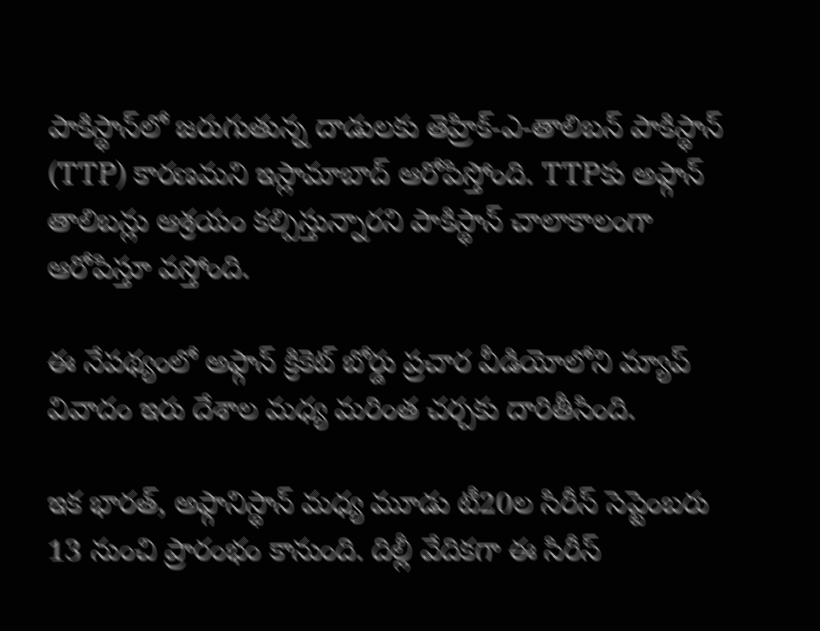పాకిస్థాన్‌లో జరుగుతున్న దాడులకు తెహ్రిక్‌-ఎ-తాలిబన్‌ పాకిస్థాన్‌ (TTP) కారణమని ఇస్లామాబాద్‌ ఆరోపిస్తోంది. TTPకు అఫ్గాన్‌ తాలిబన్లు ఆశ్రయం కల్పిస్తున్నారని పాకిస్థాన్‌ చాలాకాలంగా ఆరోపిస్తూ వస్తోంది.

ఈ నేపథ్యంలో అఫ్గాన్‌ క్రికెట్‌ బోర్డు ప్రచార వీడియోలోని మ్యాప్‌ వివాదం ఇరు దేశాల మధ్య మరింత చర్చకు దారితీసింది.

ఇక భారత్‌, అఫ్గానిస్థాన్‌ మధ్య మూడు టీ20ల సిరీస్‌ సెప్టెంబరు 13 నుంచి ప్రారంభం కానుంది. దిల్లీ వేదికగా ఈ సిరీస్‌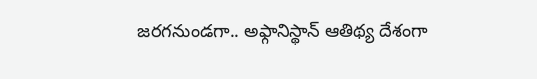జరగనుండగా.. అఫ్గానిస్థాన్‌ ఆతిథ్య దేశంగా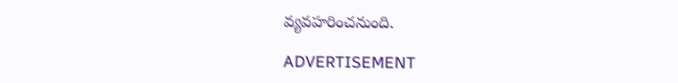వ్యవహరించనుంది.

ADVERTISEMENT